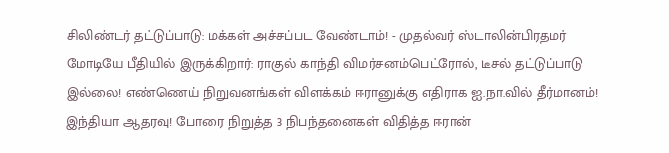சிலிண்டர் தட்டுப்பாடு: மக்கள் அச்சப்பட வேண்டாம்! - முதல்வர் ஸ்டாலின்பிரதமர் மோடியே பீதியில் இருக்கிறார்: ராகுல் காந்தி விமர்சனம்பெட்ரோல், டீசல் தட்டுப்பாடு இல்லை! எண்ணெய் நிறுவனங்கள் விளக்கம் ஈரானுக்கு எதிராக ஐ.நா.வில் தீர்மானம்! இந்தியா ஆதரவு! போரை நிறுத்த 3 நிபந்தனைகள் விதித்த ஈரான்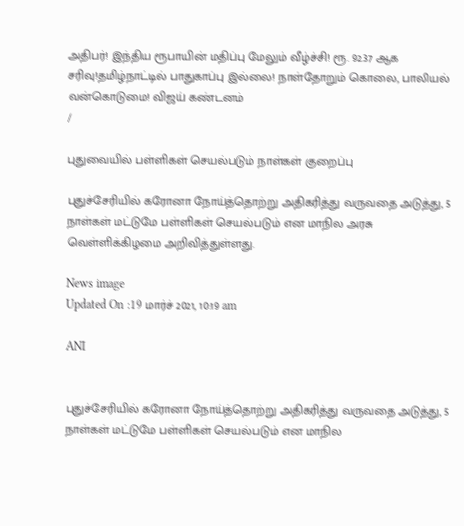அதிபர்! இந்திய ரூபாயின் மதிப்பு மேலும் வீழ்ச்சி! ரூ. 92.37 ஆக சரிவு!தமிழ்நாட்டில் பாதுகாப்பு இல்லை! நாள்தோறும் கொலை, பாலியல் வன்கொடுமை! விஜய் கண்டனம்
/

புதுவையில் பள்ளிகள் செயல்படும் நாள்கள் குறைப்பு

புதுச்சேரியில் கரோனா நோய்த்தொற்று அதிகரித்து வருவதை அடுத்து, 5 நாள்கள் மட்டுமே பள்ளிகள் செயல்படும் என மாநில அரசு வெள்ளிக்கிழமை அறிவித்துள்ளது.

News image
Updated On :19 மார்ச் 2021, 10:19 am

ANI


புதுச்சேரியில் கரோனா நோய்த்தொற்று அதிகரித்து வருவதை அடுத்து, 5 நாள்கள் மட்டுமே பள்ளிகள் செயல்படும் என மாநில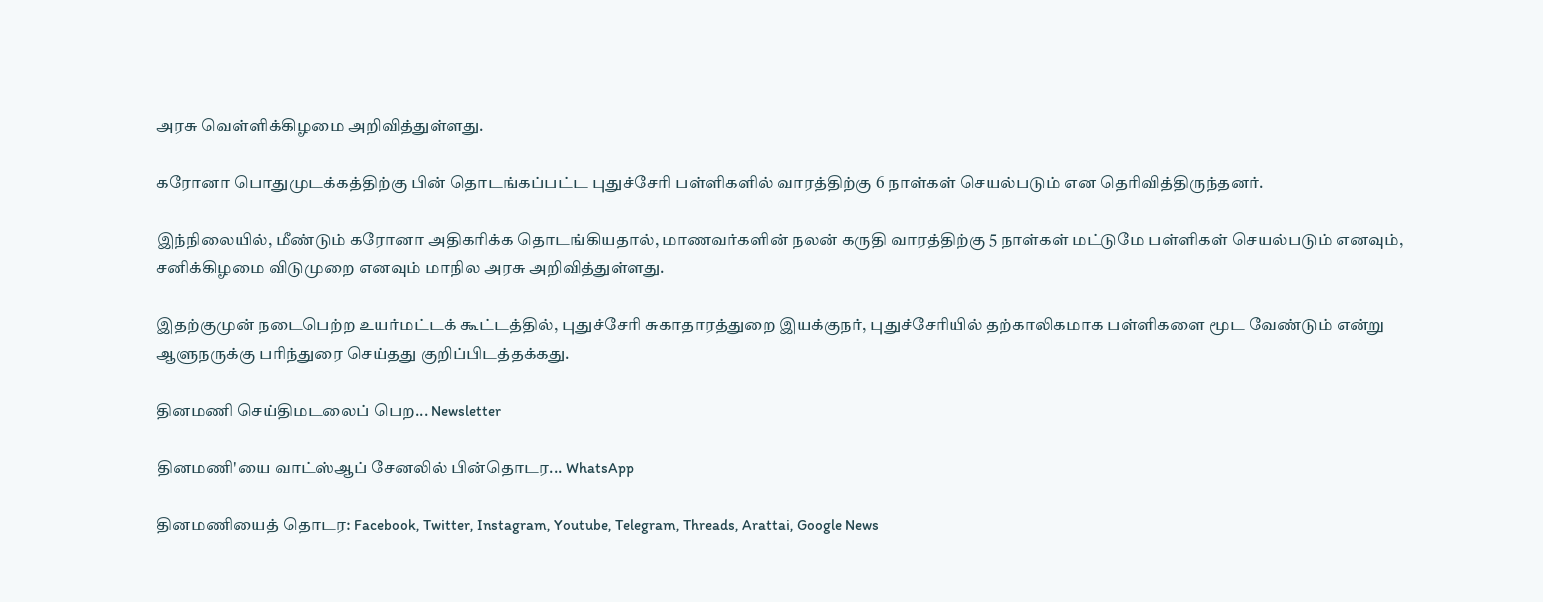அரசு வெள்ளிக்கிழமை அறிவித்துள்ளது.

கரோனா பொதுமுடக்கத்திற்கு பின் தொடங்கப்பட்ட புதுச்சேரி பள்ளிகளில் வாரத்திற்கு 6 நாள்கள் செயல்படும் என தெரிவித்திருந்தனர்.

இந்நிலையில், மீண்டும் கரோனா அதிகரிக்க தொடங்கியதால், மாணவர்களின் நலன் கருதி வாரத்திற்கு 5 நாள்கள் மட்டுமே பள்ளிகள் செயல்படும் எனவும், சனிக்கிழமை விடுமுறை எனவும் மாநில அரசு அறிவித்துள்ளது.

இதற்குமுன் நடைபெற்ற உயர்மட்டக் கூட்டத்தில், புதுச்சேரி சுகாதாரத்துறை இயக்குநர், புதுச்சேரியில் தற்காலிகமாக பள்ளிகளை மூட வேண்டும் என்று ஆளுநருக்கு பரிந்துரை செய்தது குறிப்பிடத்தக்கது.

தினமணி செய்திமடலைப் பெற... Newsletter

தினமணி'யை வாட்ஸ்ஆப் சேனலில் பின்தொடர... WhatsApp

தினமணியைத் தொடர: Facebook, Twitter, Instagram, Youtube, Telegram, Threads, Arattai, Google News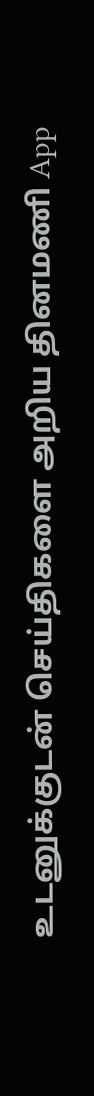உடனுக்குடன் செய்திகளை அறிய தினமணி App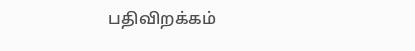பதிவிறக்கம்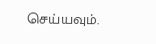செய்யவும்.